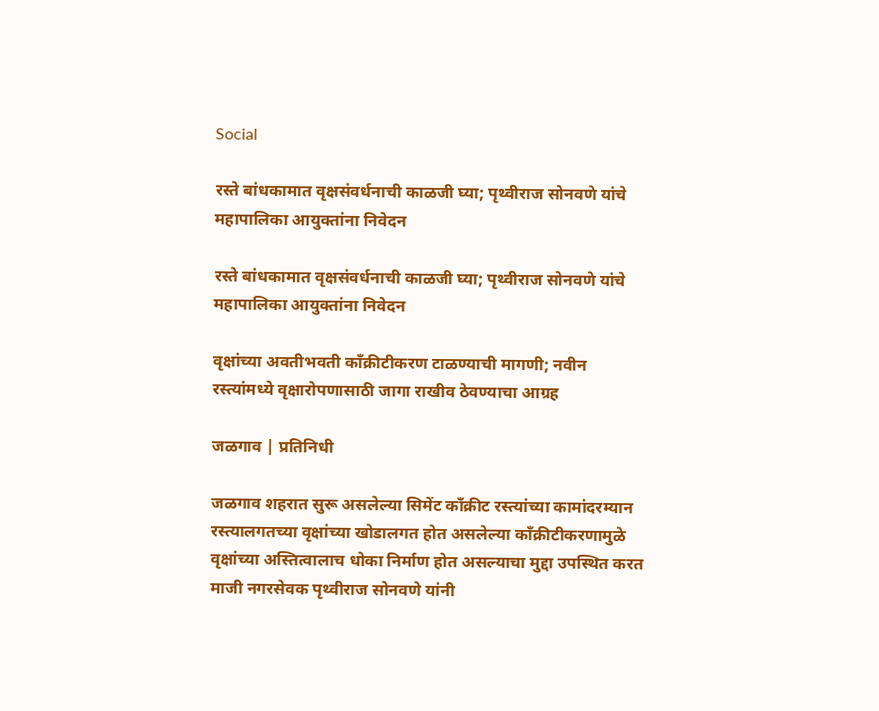Social

रस्ते बांधकामात वृक्षसंवर्धनाची काळजी घ्या; पृथ्वीराज सोनवणे यांचे महापालिका आयुक्तांना निवेदन

रस्ते बांधकामात वृक्षसंवर्धनाची काळजी घ्या; पृथ्वीराज सोनवणे यांचे महापालिका आयुक्तांना निवेदन

वृक्षांच्या अवतीभवती काँक्रीटीकरण टाळण्याची मागणी; नवीन रस्त्यांमध्ये वृक्षारोपणासाठी जागा राखीव ठेवण्याचा आग्रह

जळगाव | प्रतिनिधी

जळगाव शहरात सुरू असलेल्या सिमेंट काँक्रीट रस्त्यांच्या कामांदरम्यान रस्त्यालगतच्या वृक्षांच्या खोडालगत होत असलेल्या काँक्रीटीकरणामुळे वृक्षांच्या अस्तित्वालाच धोका निर्माण होत असल्याचा मुद्दा उपस्थित करत माजी नगरसेवक पृथ्वीराज सोनवणे यांनी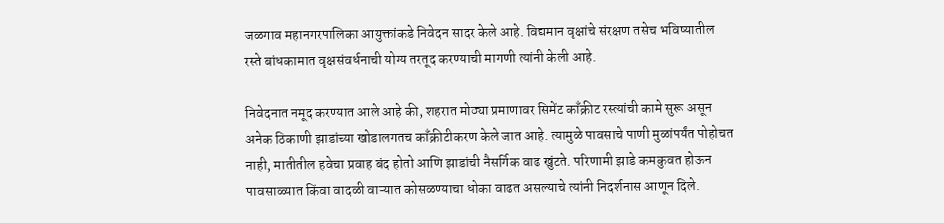जळगाव महानगरपालिका आयुक्तांकडे निवेदन सादर केले आहे. विद्यमान वृक्षांचे संरक्षण तसेच भविष्यातील रस्ते बांधकामात वृक्षसंवर्धनाची योग्य तरतूद करण्याची मागणी त्यांनी केली आहे.

निवेदनात नमूद करण्यात आले आहे की, शहरात मोठ्या प्रमाणावर सिमेंट काँक्रीट रस्त्यांची कामे सुरू असून अनेक ठिकाणी झाडांच्या खोडालगतच काँक्रीटीकरण केले जात आहे. त्यामुळे पावसाचे पाणी मुळांपर्यंत पोहोचत नाही, मातीतील हवेचा प्रवाह बंद होतो आणि झाडांची नैसर्गिक वाढ खुंटते. परिणामी झाडे कमकुवत होऊन पावसाळ्यात किंवा वादळी वाऱ्यात कोसळण्याचा धोका वाढत असल्याचे त्यांनी निदर्शनास आणून दिले.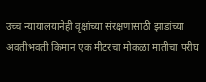उच्च न्यायालयानेही वृक्षांच्या संरक्षणासाठी झाडांच्या अवतीभवती किमान एक मीटरचा मोकळा मातीचा परीघ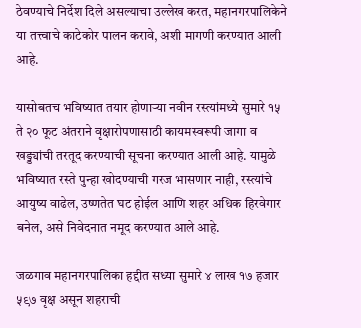ठेवण्याचे निर्देश दिले असल्याचा उल्लेख करत, महानगरपालिकेने या तत्त्वाचे काटेकोर पालन करावे, अशी मागणी करण्यात आली आहे.

यासोबतच भविष्यात तयार होणाऱ्या नवीन रस्त्यांमध्ये सुमारे १५ ते २० फूट अंतराने वृक्षारोपणासाठी कायमस्वरूपी जागा व खड्ड्यांची तरतूद करण्याची सूचना करण्यात आली आहे. यामुळे भविष्यात रस्ते पुन्हा खोदण्याची गरज भासणार नाही, रस्त्यांचे आयुष्य वाढेल, उष्णतेत घट होईल आणि शहर अधिक हिरवेगार बनेल, असे निवेदनात नमूद करण्यात आले आहे.

जळगाव महानगरपालिका हद्दीत सध्या सुमारे ४ लाख १७ हजार ५९७ वृक्ष असून शहराची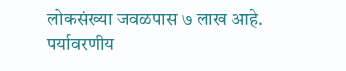लोकसंख्या जवळपास ७ लाख आहे. पर्यावरणीय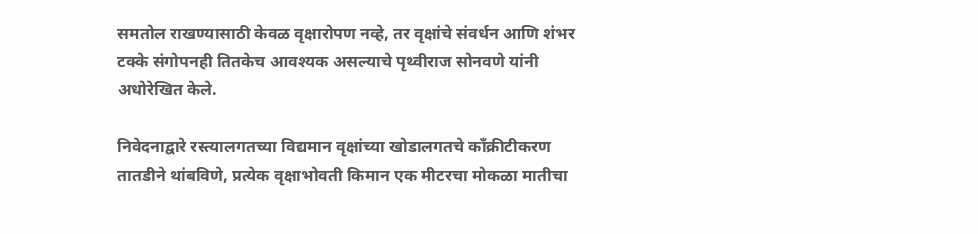समतोल राखण्यासाठी केवळ वृक्षारोपण नव्हे, तर वृक्षांचे संवर्धन आणि शंभर टक्के संगोपनही तितकेच आवश्यक असल्याचे पृथ्वीराज सोनवणे यांनी अधोरेखित केले.

निवेदनाद्वारे रस्त्यालगतच्या विद्यमान वृक्षांच्या खोडालगतचे काँक्रीटीकरण तातडीने थांबविणे, प्रत्येक वृक्षाभोवती किमान एक मीटरचा मोकळा मातीचा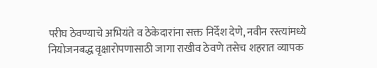परीघ ठेवण्याचे अभियंते व ठेकेदारांना सक्त निर्देश देणे, नवीन रस्त्यांमध्ये नियोजनबद्ध वृक्षारोपणासाठी जागा राखीव ठेवणे तसेच शहरात व्यापक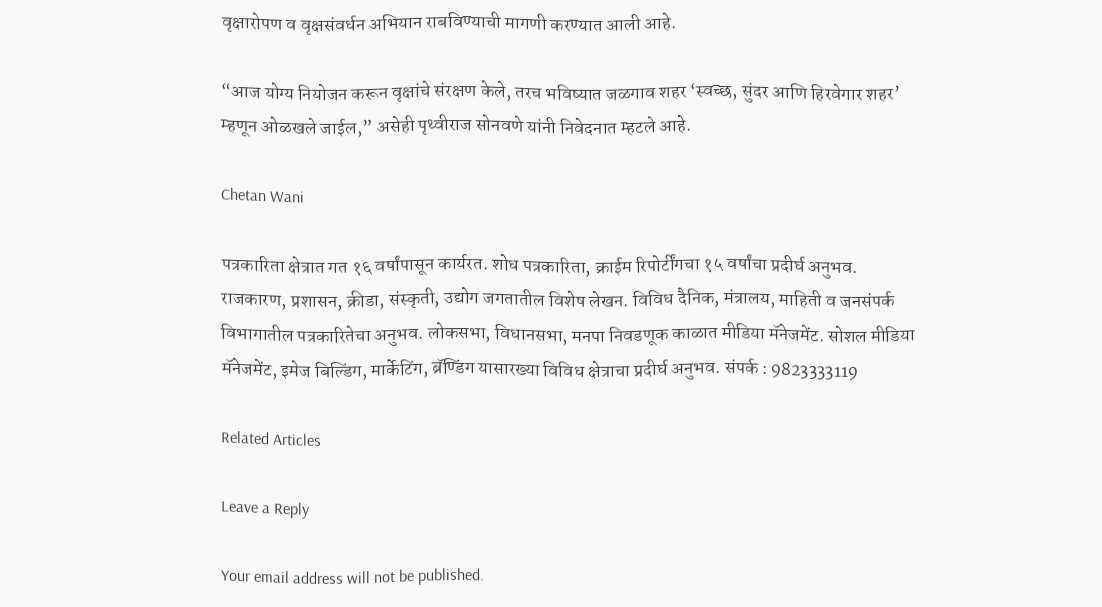वृक्षारोपण व वृक्षसंवर्धन अभियान राबविण्याची मागणी करण्यात आली आहे.

“आज योग्य नियोजन करून वृक्षांचे संरक्षण केले, तरच भविष्यात जळगाव शहर ‘स्वच्छ, सुंदर आणि हिरवेगार शहर’ म्हणून ओळखले जाईल,” असेही पृथ्वीराज सोनवणे यांनी निवेदनात म्हटले आहे.

Chetan Wani

पत्रकारिता क्षेत्रात गत १६ वर्षांपासून कार्यरत. शोध पत्रकारिता, क्राईम रिपोर्टींगचा १५ वर्षांचा प्रदीर्घ अनुभव. राजकारण, प्रशासन, क्रीडा, संस्कृती, उद्योग जगतातील विशेष लेखन. विविध दैनिक, मंत्रालय, माहिती व जनसंपर्क विभागातील पत्रकारितेचा अनुभव. लोकसभा, विधानसभा, मनपा निवडणूक काळात मीडिया मॅनेजमेंट. सोशल मीडिया मॅनेजमेंट, इमेज बिल्डिंग, मार्केटिंग, ब्रॅण्डिंग यासारख्या विविध क्षेत्राचा प्रदीर्घ अनुभव. संपर्क : 9823333119

Related Articles

Leave a Reply

Your email address will not be published.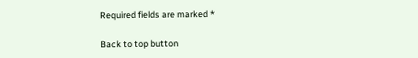Required fields are marked *

Back to top button